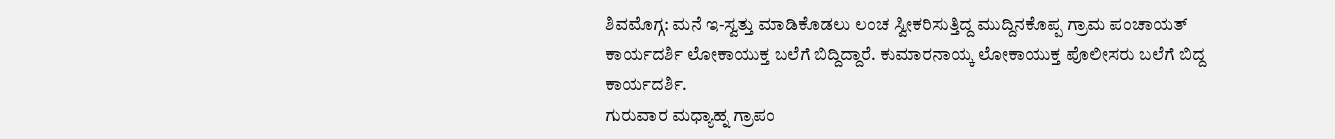ಶಿವಮೊಗ್ಗ: ಮನೆ ಇ-ಸ್ವತ್ತು ಮಾಡಿಕೊಡಲು ಲಂಚ ಸ್ವೀಕರಿಸುತ್ತಿದ್ದ ಮುದ್ದಿನಕೊಪ್ಪ ಗ್ರಾಮ ಪಂಚಾಯತ್ ಕಾರ್ಯದರ್ಶಿ ಲೋಕಾಯುಕ್ತ ಬಲೆಗೆ ಬಿದ್ದಿದ್ದಾರೆ. ಕುಮಾರನಾಯ್ಕ ಲೋಕಾಯುಕ್ತ ಪೊಲೀಸರು ಬಲೆಗೆ ಬಿದ್ದ ಕಾರ್ಯದರ್ಶಿ.
ಗುರುವಾರ ಮಧ್ಯಾಹ್ನ ಗ್ರಾಪಂ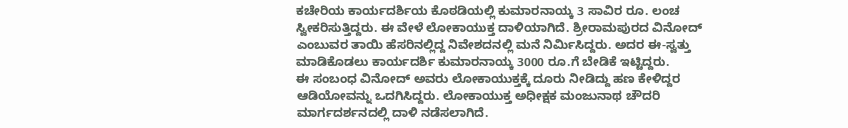ಕಚೇರಿಯ ಕಾರ್ಯದರ್ಶಿಯ ಕೊಠಡಿಯಲ್ಲಿ ಕುಮಾರನಾಯ್ಕ 3 ಸಾವಿರ ರೂ. ಲಂಚ ಸ್ವೀಕರಿಸುತ್ತಿದ್ದರು. ಈ ವೇಳೆ ಲೋಕಾಯುಕ್ತ ದಾಳಿಯಾಗಿದೆ. ಶ್ರೀರಾಮಪುರದ ವಿನೋದ್ ಎಂಬುವರ ತಾಯಿ ಹೆಸರಿನಲ್ಲಿದ್ದ ನಿವೇಶದನಲ್ಲಿ ಮನೆ ನಿರ್ಮಿಸಿದ್ದರು. ಅದರ ಈ-ಸ್ವತ್ತು ಮಾಡಿಕೊಡಲು ಕಾರ್ಯದರ್ಶಿ ಕುಮಾರನಾಯ್ಕ 3000 ರೂ.ಗೆ ಬೇಡಿಕೆ ಇಟ್ಟಿದ್ದರು.
ಈ ಸಂಬಂಧ ವಿನೋದ್ ಅವರು ಲೋಕಾಯುಕ್ತಕ್ಕೆ ದೂರು ನೀಡಿದ್ದು ಹಣ ಕೇಳಿದ್ದರ ಆಡಿಯೋವನ್ನು ಒದಗಿಸಿದ್ದರು. ಲೋಕಾಯುಕ್ತ ಅಧೀಕ್ಷಕ ಮಂಜುನಾಥ ಚೌದರಿ ಮಾರ್ಗದರ್ಶನದಲ್ಲಿ ದಾಳಿ ನಡೆಸಲಾಗಿದೆ.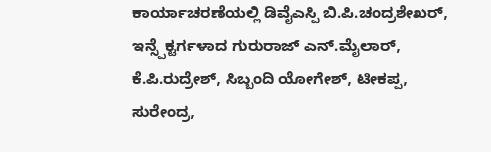ಕಾರ್ಯಾಚರಣೆಯಲ್ಲಿ ಡಿವೈಎಸ್ಪಿ ಬಿ.ಪಿ.ಚಂದ್ರಶೇಖರ್, ಇನ್ಸ್ಪೆಕ್ಟರ್ಗಳಾದ ಗುರುರಾಜ್ ಎನ್.ಮೈಲಾರ್, ಕೆ.ಪಿ.ರುದ್ರೇಶ್, ಸಿಬ್ಬಂದಿ ಯೋಗೇಶ್, ಟೀಕಪ್ಪ, ಸುರೇಂದ್ರ,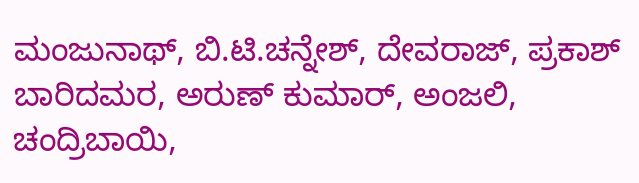ಮಂಜುನಾಥ್, ಬಿ.ಟಿ.ಚನ್ನೇಶ್, ದೇವರಾಜ್, ಪ್ರಕಾಶ್ ಬಾರಿದಮರ, ಅರುಣ್ ಕುಮಾರ್, ಅಂಜಲಿ, ಚಂದ್ರಿಬಾಯಿ,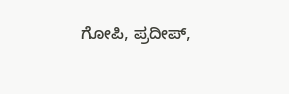ಗೋಪಿ, ಪ್ರದೀಪ್,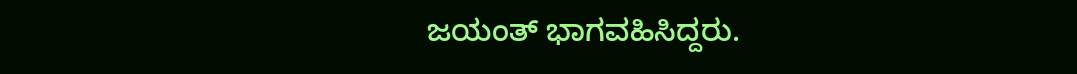ಜಯಂತ್ ಭಾಗವಹಿಸಿದ್ದರು.